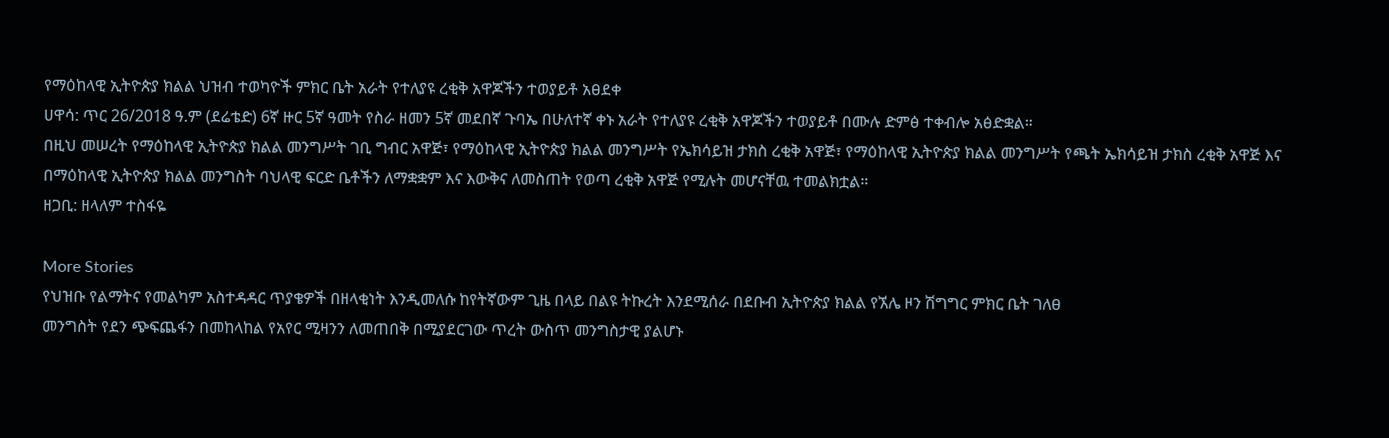የማዕከላዊ ኢትዮጵያ ክልል ህዝብ ተወካዮች ምክር ቤት አራት የተለያዩ ረቂቅ አዋጆችን ተወያይቶ አፀደቀ
ሀዋሳ: ጥር 26/2018 ዓ.ም (ደሬቴድ) 6ኛ ዙር 5ኛ ዓመት የስራ ዘመን 5ኛ መደበኛ ጉባኤ በሁለተኛ ቀኑ አራት የተለያዩ ረቂቅ አዋጆችን ተወያይቶ በሙሉ ድምፅ ተቀብሎ አፅድቋል።
በዚህ መሠረት የማዕከላዊ ኢትዮጵያ ክልል መንግሥት ገቢ ግብር አዋጅ፣ የማዕከላዊ ኢትዮጵያ ክልል መንግሥት የኤክሳይዝ ታክስ ረቂቅ አዋጅ፣ የማዕከላዊ ኢትዮጵያ ክልል መንግሥት የጫት ኤክሳይዝ ታክስ ረቂቅ አዋጅ እና በማዕከላዊ ኢትዮጵያ ክልል መንግስት ባህላዊ ፍርድ ቤቶችን ለማቋቋም እና እውቅና ለመስጠት የወጣ ረቂቅ አዋጅ የሚሉት መሆናቸዉ ተመልክቷል።
ዘጋቢ: ዘላለም ተስፋዬ

More Stories
የህዝቡ የልማትና የመልካም አስተዳዳር ጥያቄዎች በዘላቂነት እንዲመለሱ ከየትኛውም ጊዜ በላይ በልዩ ትኩረት እንደሚሰራ በደቡብ ኢትዮጵያ ክልል የኧሌ ዞን ሽግግር ምክር ቤት ገለፀ
መንግስት የደን ጭፍጨፋን በመከላከል የአየር ሚዛንን ለመጠበቅ በሚያደርገው ጥረት ውስጥ መንግስታዊ ያልሆኑ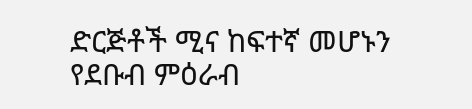ድርጅቶች ሚና ከፍተኛ መሆኑን የደቡብ ምዕራብ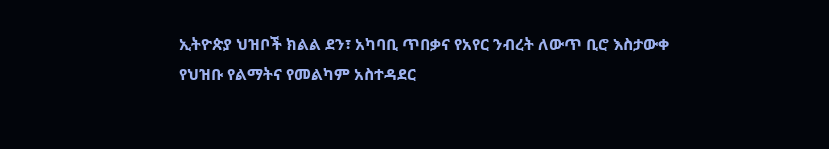ኢትዮጵያ ህዝቦች ክልል ደን፣ አካባቢ ጥበቃና የአየር ንብረት ለውጥ ቢሮ እስታውቀ
የህዝቡ የልማትና የመልካም አስተዳደር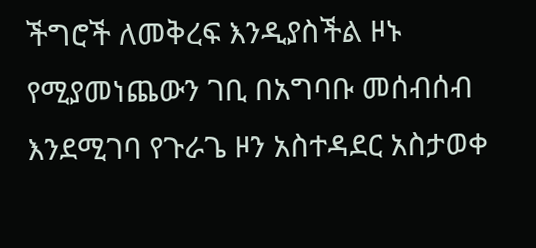ችግሮች ለመቅረፍ እንዲያስችል ዞኑ የሚያመነጨውን ገቢ በአግባቡ መሰብሰብ እንደሚገባ የጉራጌ ዞን አስተዳደር አስታወቀ